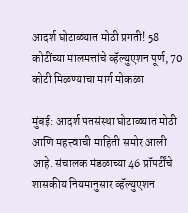आदर्श घोटाळ्यात मोठी प्रगती! 58 कोटींच्या मालमत्तांचे व्हॅल्युएशन पूर्ण, 70 कोटी मिळण्याचा मार्ग मोकळा

मुंबई: आदर्श पतसंस्था घोटाळ्यात मोठी आणि महत्त्वाची माहिती समोर आली आहे. संचालक मंडळाच्या 46 प्रॉपर्टींचे शासकीय नियमानुसार व्हॅल्युएशन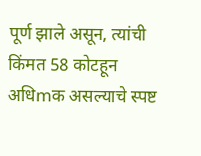पूर्ण झाले असून, त्यांची किंमत 58 कोटहून अधिmक असल्याचे स्पष्ट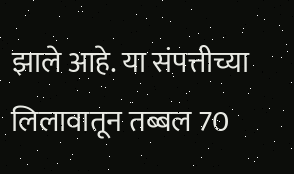झाले आहे. या संपत्तीच्या लिलावातून तब्बल 70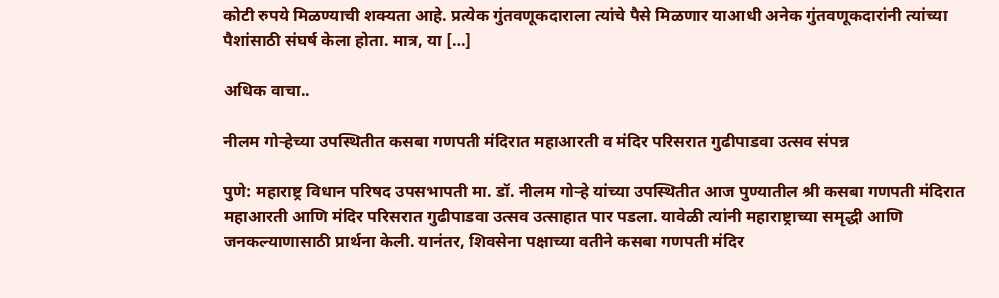कोटी रुपये मिळण्याची शक्यता आहे. प्रत्येक गुंतवणूकदाराला त्यांचे पैसे मिळणार याआधी अनेक गुंतवणूकदारांनी त्यांच्या पैशांसाठी संघर्ष केला होता. मात्र, या […]

अधिक वाचा..

नीलम गोऱ्हेच्या उपस्थितीत कसबा गणपती मंदिरात महाआरती व मंदिर परिसरात गुढीपाडवा उत्सव संपन्न

पुणे: महाराष्ट्र विधान परिषद उपसभापती मा. डॉ. नीलम गोऱ्हे यांच्या उपस्थितीत आज पुण्यातील श्री कसबा गणपती मंदिरात महाआरती आणि मंदिर परिसरात गुढीपाडवा उत्सव उत्साहात पार पडला. यावेळी त्यांनी महाराष्ट्राच्या समृद्धी आणि जनकल्याणासाठी प्रार्थना केली. यानंतर, शिवसेना पक्षाच्या वतीने कसबा गणपती मंदिर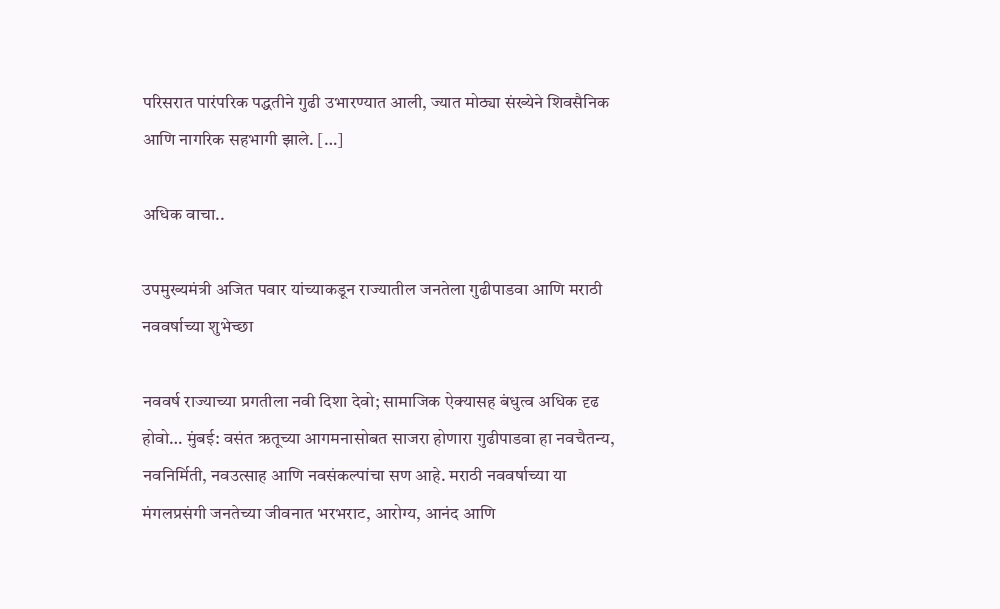परिसरात पारंपरिक पद्धतीने गुढी उभारण्यात आली, ज्यात मोठ्या संख्येने शिवसैनिक आणि नागरिक सहभागी झाले. […]

अधिक वाचा..

उपमुख्यमंत्री अजित पवार यांच्याकडून राज्यातील जनतेला गुढीपाडवा आणि मराठी नववर्षाच्या शुभेच्छा

नववर्ष राज्याच्या प्रगतीला नवी दिशा देवो; सामाजिक ऐक्यासह बंधुत्व अधिक दृढ होवो… मुंबई: वसंत ऋतूच्या आगमनासोबत साजरा होणारा गुढीपाडवा हा नवचैतन्य, नवनिर्मिती, नवउत्साह आणि नवसंकल्पांचा सण आहे. मराठी नववर्षाच्या या मंगलप्रसंगी जनतेच्या जीवनात भरभराट, आरोग्य, आनंद आणि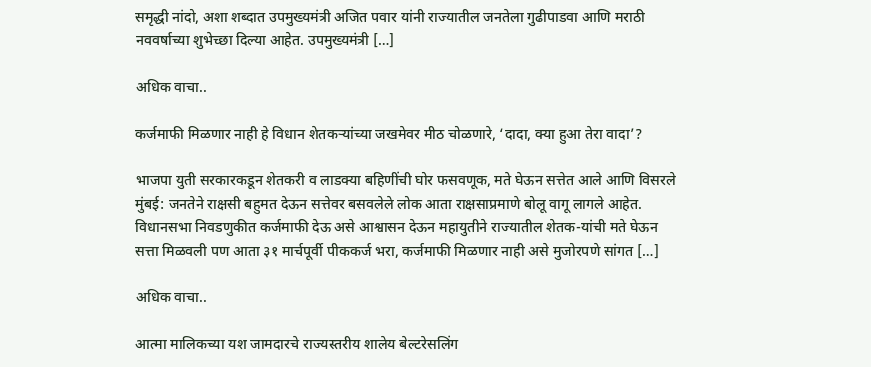समृद्धी नांदो, अशा शब्दात उपमुख्यमंत्री अजित पवार यांनी राज्यातील जनतेला गुढीपाडवा आणि मराठी नववर्षाच्या शुभेच्छा दिल्या आहेत. उपमुख्यमंत्री […]

अधिक वाचा..

कर्जमाफी मिळणार नाही हे विधान शेतकऱ्यांच्या जखमेवर मीठ चोळणारे, ‘दादा, क्या हुआ तेरा वादा’?

भाजपा युती सरकारकडून शेतकरी व लाडक्या बहिणींची घोर फसवणूक, मते घेऊन सत्तेत आले आणि विसरले मुंबई: जनतेने राक्षसी बहुमत देऊन सत्तेवर बसवलेले लोक आता राक्षसाप्रमाणे बोलू वागू लागले आहेत. विधानसभा निवडणुकीत कर्जमाफी देऊ असे आश्वासन देऊन महायुतीने राज्यातील शेतक-यांची मते घेऊन सत्ता मिळवली पण आता ३१ मार्चपूर्वी पीककर्ज भरा, कर्जमाफी मिळणार नाही असे मुजोरपणे सांगत […]

अधिक वाचा..

आत्मा मालिकच्या यश जामदारचे राज्यस्तरीय शालेय बेल्टरेसलिंग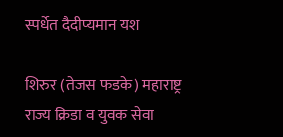स्पर्धेत दैदीप्यमान यश

शिरुर (तेजस फडके) महाराष्ट्र राज्य क्रिडा व युवक सेवा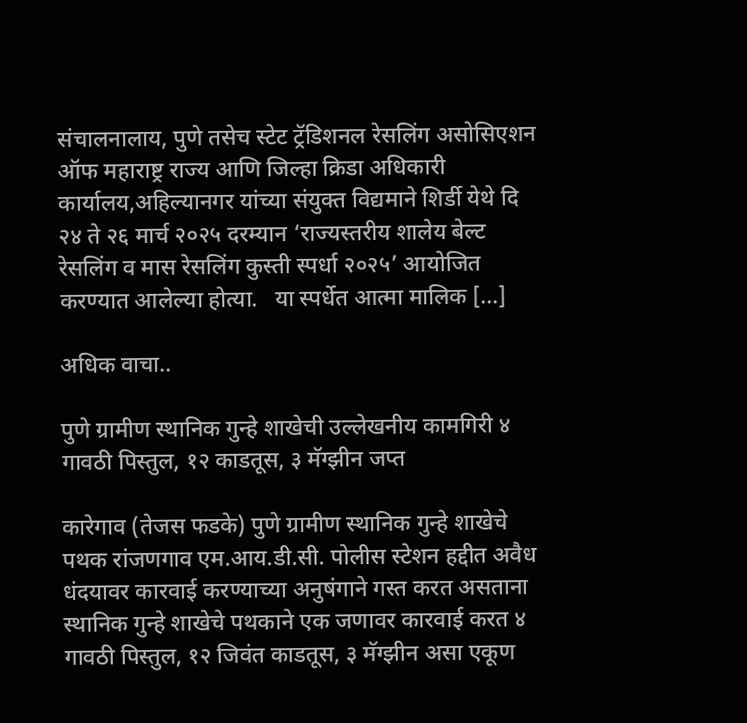संचालनालाय, पुणे तसेच स्टेट ट्रॅडिशनल रेसलिंग असोसिएशन ऑफ महाराष्ट्र राज्य आणि जिल्हा क्रिडा अधिकारी कार्यालय,अहिल्यानगर यांच्या संयुक्त विद्यमाने शिर्डी येथे दि २४ ते २६ मार्च २०२५ दरम्यान ‘राज्यस्तरीय शालेय बेल्ट रेसलिंग व मास रेसलिंग कुस्ती स्पर्धा २०२५’ आयोजित करण्यात आलेल्या होत्या.   या स्पर्धेत आत्मा मालिक […]

अधिक वाचा..

पुणे ग्रामीण स्थानिक गुन्हे शाखेची उल्लेखनीय कामगिरी ४ गावठी पिस्तुल, १२ काडतूस, ३ मॅग्झीन जप्त

कारेगाव (तेजस फडके) पुणे ग्रामीण स्थानिक गुन्हे शाखेचे पथक रांजणगाव एम.आय.डी.सी. पोलीस स्टेशन हद्दीत अवैध धंदयावर कारवाई करण्याच्या अनुषंगाने गस्त करत असताना स्थानिक गुन्हे शाखेचे पथकाने एक जणावर कारवाई करत ४ गावठी पिस्तुल, १२ जिवंत काडतूस, ३ मॅग्झीन असा एकूण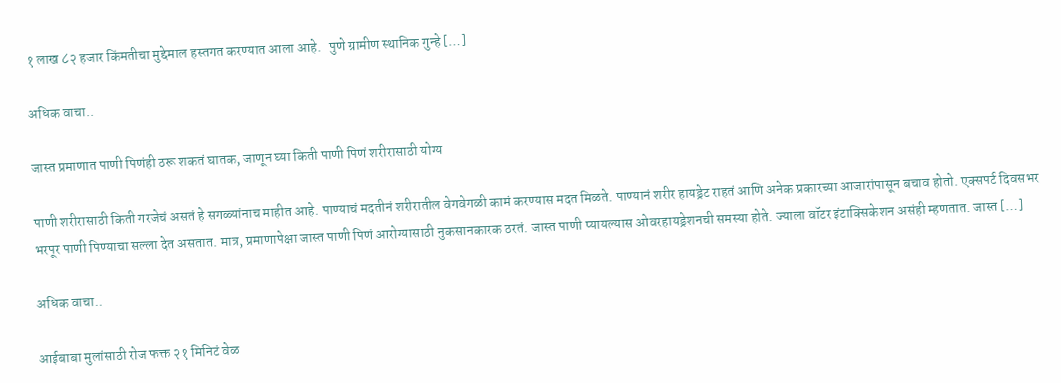१ लाख ८२ हजार किंमतीचा मुद्देमाल हस्तगत करण्यात आला आहे.   पुणे ग्रामीण स्थानिक गुन्हे […]

अधिक वाचा..

जास्त प्रमाणात पाणी पिणंही ठरू शकतं घातक, जाणून घ्या किती पाणी पिणं शरीरासाठी योग्य

पाणी शरीरासाठी किती गरजेचं असतं हे सगळ्यांनाच माहीत आहे. पाण्याचं मदतीनं शरीरातील वेगवेगळी कामं करण्यास मदत मिळते. पाण्यानं शरीर हायड्रेट राहतं आणि अनेक प्रकारच्या आजारांपासून बचाव होतो. एक्सपर्ट दिवसभर भरपूर पाणी पिण्याचा सल्ला देत असतात. मात्र, प्रमाणापेक्षा जास्त पाणी पिणं आरोग्यासाठी नुकसानकारक ठरतं. जास्त पाणी प्यायल्यास ओवरहायड्रेशनची समस्या होते. ज्याला वॉटर इंटाक्सिकेशन असंही म्हणतात. जास्त […]

अधिक वाचा..

आईबाबा मुलांसाठी रोज फक्त २१ मिनिटं वेळ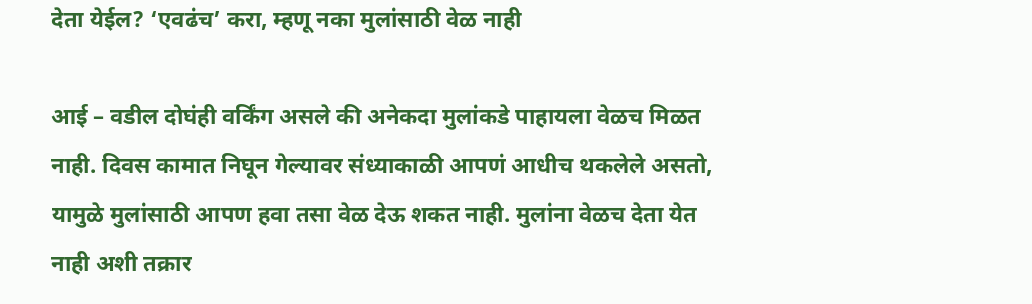देता येईल? ‘एवढंच’ करा, म्हणू नका मुलांसाठी वेळ नाही

आई – वडील दोघंही वर्किंग असले की अनेकदा मुलांकडे पाहायला वेळच मिळत नाही. दिवस कामात निघून गेल्यावर संध्याकाळी आपणं आधीच थकलेले असतो, यामुळे मुलांसाठी आपण हवा तसा वेळ देऊ शकत नाही. मुलांना वेळच देता येत नाही अशी तक्रार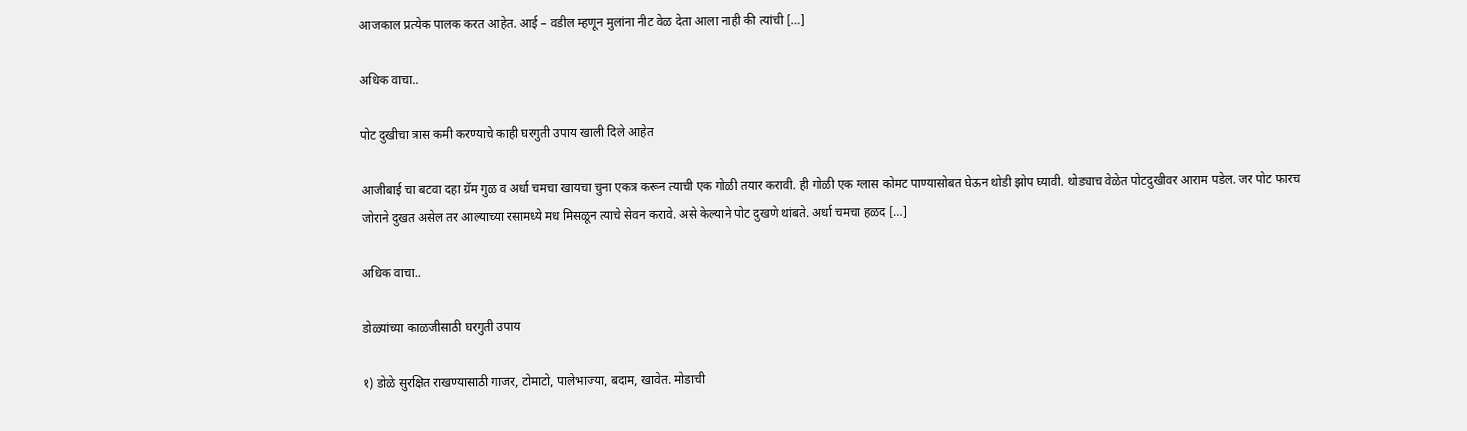आजकाल प्रत्येक पालक करत आहेत. आई – वडील म्हणून मुलांना नीट वेळ देता आला नाही की त्यांची […]

अधिक वाचा..

पोट दुखीचा त्रास कमी करण्याचे काही घरगुती उपाय खाली दिले आहेत

आजीबाई चा बटवा दहा ग्रॅम गुळ व अर्धा चमचा खायचा चुना एकत्र करून त्याची एक गोळी तयार करावी. ही गोळी एक ग्लास कोमट पाण्यासोबत घेऊन थोडी झोप घ्यावी. थोड्याच वेळेत पोटदुखीवर आराम पडेल. जर पोट फारच जोराने दुखत असेल तर आल्याच्या रसामध्ये मध मिसळून त्याचे सेवन करावे. असे केल्याने पोट दुखणे थांबते. अर्धा चमचा हळद […]

अधिक वाचा..

डोळ्यांच्या काळजीसाठी घरगुती उपाय

१) डोळे सुरक्षित राखण्यासाठी गाजर, टोमाटो, पालेभाज्या, बदाम, खावेत. मोडाची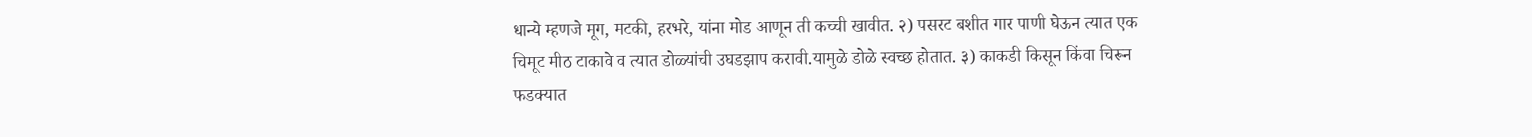धान्ये म्हणजे मूग, मटकी, हरभरे, यांना मोड आणून ती कच्ची खावीत. २) पसरट बशीत गार पाणी घेऊन त्यात एक चिमूट मीठ टाकावे व त्यात डोळ्यांची उघडझाप करावी.यामुळे डोळे स्वच्छ होतात. ३) काकडी किसून किंवा चिरून फडक्यात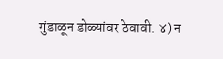गुंडाळून डोळ्यांवर ठेवावी. ४) न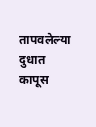तापवलेल्या दुधात कापूस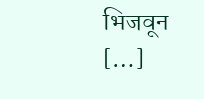भिजवून […]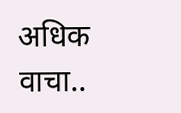अधिक वाचा..